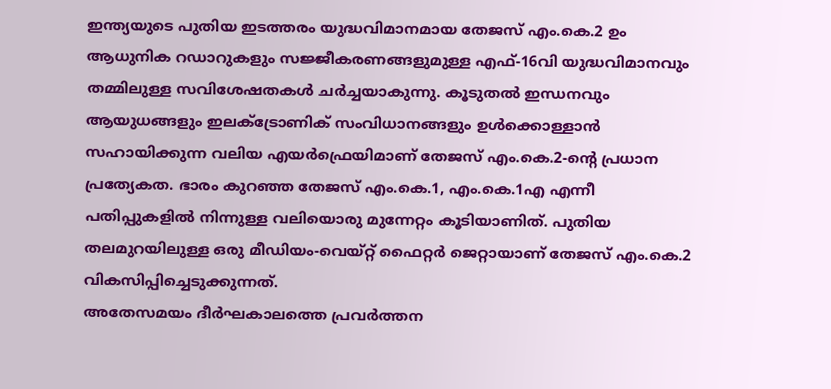ഇന്ത്യയുടെ പുതിയ ഇടത്തരം യുദ്ധവിമാനമായ തേജസ് എം.കെ.2 ഉം ആധുനിക റഡാറുകളും സജ്ജീകരണങ്ങളുമുള്ള എഫ്-16വി യുദ്ധവിമാനവും തമ്മിലുള്ള സവിശേഷതകൾ ചർച്ചയാകുന്നു. കൂടുതൽ ഇന്ധനവും ആയുധങ്ങളും ഇലക്ട്രോണിക് സംവിധാനങ്ങളും ഉൾക്കൊള്ളാൻ സഹായിക്കുന്ന വലിയ എയർഫ്രെയിമാണ് തേജസ് എം.കെ.2-ന്റെ പ്രധാന പ്രത്യേകത. ഭാരം കുറഞ്ഞ തേജസ് എം.കെ.1, എം.കെ.1എ എന്നീ പതിപ്പുകളിൽ നിന്നുള്ള വലിയൊരു മുന്നേറ്റം കൂടിയാണിത്. പുതിയ തലമുറയിലുള്ള ഒരു മീഡിയം-വെയ്റ്റ് ഫൈറ്റർ ജെറ്റായാണ് തേജസ് എം.കെ.2 വികസിപ്പിച്ചെടുക്കുന്നത്.
അതേസമയം ദീർഘകാലത്തെ പ്രവർത്തന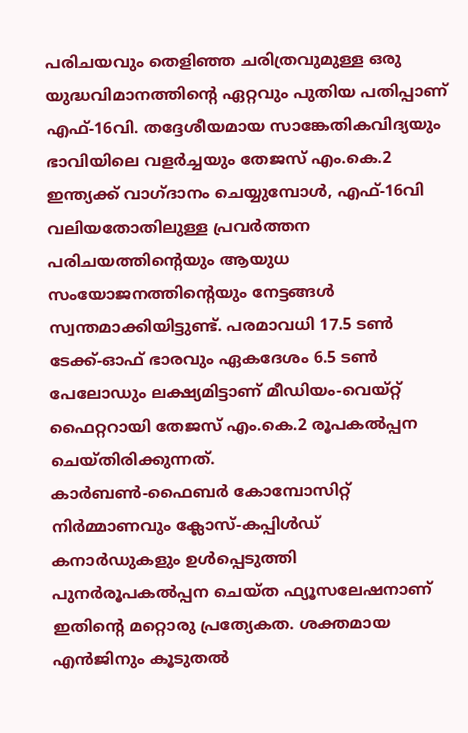പരിചയവും തെളിഞ്ഞ ചരിത്രവുമുള്ള ഒരു യുദ്ധവിമാനത്തിന്റെ ഏറ്റവും പുതിയ പതിപ്പാണ് എഫ്-16വി. തദ്ദേശീയമായ സാങ്കേതികവിദ്യയും ഭാവിയിലെ വളർച്ചയും തേജസ് എം.കെ.2 ഇന്ത്യക്ക് വാഗ്ദാനം ചെയ്യുമ്പോൾ, എഫ്-16വി വലിയതോതിലുള്ള പ്രവർത്തന പരിചയത്തിന്റെയും ആയുധ സംയോജനത്തിന്റെയും നേട്ടങ്ങൾ സ്വന്തമാക്കിയിട്ടുണ്ട്. പരമാവധി 17.5 ടൺ ടേക്ക്-ഓഫ് ഭാരവും ഏകദേശം 6.5 ടൺ പേലോഡും ലക്ഷ്യമിട്ടാണ് മീഡിയം-വെയ്റ്റ് ഫൈറ്ററായി തേജസ് എം.കെ.2 രൂപകൽപ്പന ചെയ്തിരിക്കുന്നത്.
കാർബൺ-ഫൈബർ കോമ്പോസിറ്റ് നിർമ്മാണവും ക്ലോസ്-കപ്പിൾഡ് കനാർഡുകളും ഉൾപ്പെടുത്തി പുനർരൂപകൽപ്പന ചെയ്ത ഫ്യൂസലേഷനാണ് ഇതിന്റെ മറ്റൊരു പ്രത്യേകത. ശക്തമായ എൻജിനും കൂടുതൽ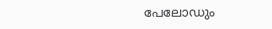പേലോഡും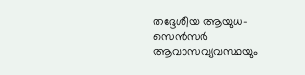തദ്ദേശീയ ആയുധ-സെൻസർ ആവാസവ്യവസ്ഥയും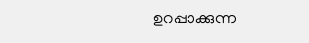ഉറപ്പാക്കുന്ന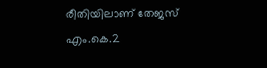രീതിയിലാണ് തേജസ് എം.കെ.2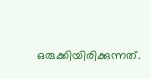ഒരുക്കിയിരിക്കുന്നത്.